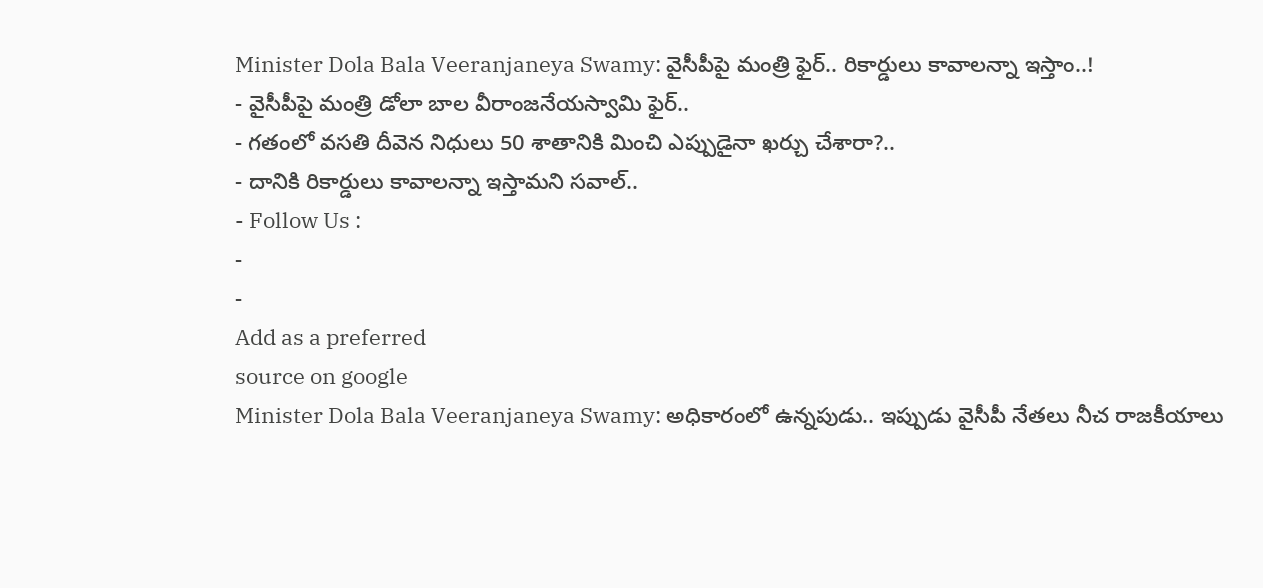Minister Dola Bala Veeranjaneya Swamy: వైసీపీపై మంత్రి ఫైర్.. రికార్డులు కావాలన్నా ఇస్తాం..!
- వైసీపీపై మంత్రి డోలా బాల వీరాంజనేయస్వామి ఫైర్..
- గతంలో వసతి దీవెన నిధులు 50 శాతానికి మించి ఎప్పుడైనా ఖర్చు చేశారా?..
- దానికి రికార్డులు కావాలన్నా ఇస్తామని సవాల్..
- Follow Us :
-
-
Add as a preferred
source on google
Minister Dola Bala Veeranjaneya Swamy: అధికారంలో ఉన్నపుడు.. ఇప్పుడు వైసీపీ నేతలు నీచ రాజకీయాలు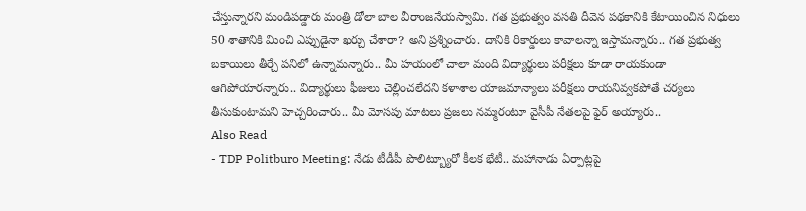చేస్తున్నారని మండిపడ్డారు మంత్రి డోలా బాల వీరాంజనేయస్వామి. గత ప్రభుత్వం వసతి దీవెన పథకానికి కేటాయించిన నిధులు 50 శాతానికి మించి ఎప్పుడైనా ఖర్చు చేశారా? అని ప్రశ్నించారు. దానికి రికార్డులు కావాలన్నా ఇస్తామన్నారు.. గత ప్రభుత్వ బకాయిలు తీర్చే పనిలో ఉన్నామన్నారు.. మీ హయంలో చాలా మంది విద్యార్థులు పరీక్షలు కూడా రాయకుండా ఆగిపోయారన్నారు.. విద్యార్థులు ఫీజులు చెల్లించలేదని కళాశాల యాజమాన్యాలు పరీక్షలు రాయనివ్వకపోతే చర్యలు తీసుకుంటామని హెచ్చరించారు.. మీ మోసపు మాటలు ప్రజలు నమ్మరంటూ వైసీపీ నేతలపై ఫైర్ అయ్యారు..
Also Read
- TDP Politburo Meeting: నేడు టీడీపీ పొలిట్బ్యూరో కీలక భేటీ.. మహానాడు ఏర్పాట్లపై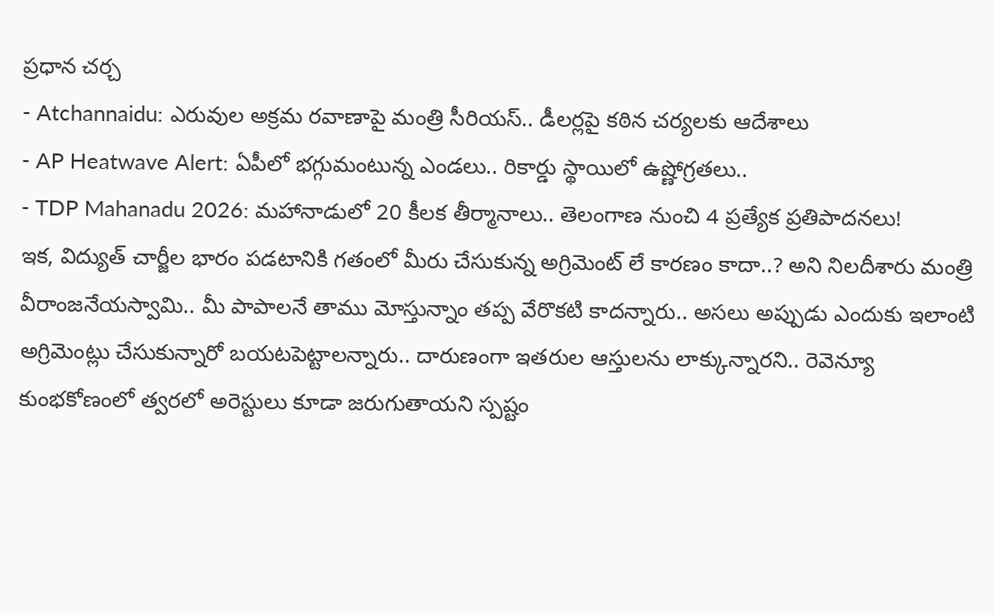ప్రధాన చర్చ
- Atchannaidu: ఎరువుల అక్రమ రవాణాపై మంత్రి సీరియస్.. డీలర్లపై కఠిన చర్యలకు ఆదేశాలు
- AP Heatwave Alert: ఏపీలో భగ్గుమంటున్న ఎండలు.. రికార్డు స్థాయిలో ఉష్ణోగ్రతలు..
- TDP Mahanadu 2026: మహానాడులో 20 కీలక తీర్మానాలు.. తెలంగాణ నుంచి 4 ప్రత్యేక ప్రతిపాదనలు!
ఇక, విద్యుత్ చార్జీల భారం పడటానికి గతంలో మీరు చేసుకున్న అగ్రిమెంట్ లే కారణం కాదా..? అని నిలదీశారు మంత్రి వీరాంజనేయస్వామి.. మీ పాపాలనే తాము మోస్తున్నాం తప్ప వేరొకటి కాదన్నారు.. అసలు అప్పుడు ఎందుకు ఇలాంటి అగ్రిమెంట్లు చేసుకున్నారో బయటపెట్టాలన్నారు.. దారుణంగా ఇతరుల ఆస్తులను లాక్కున్నారని.. రెవెన్యూ కుంభకోణంలో త్వరలో అరెస్టులు కూడా జరుగుతాయని స్పష్టం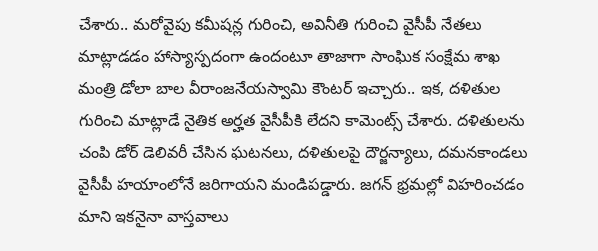చేశారు.. మరోవైపు కమీషన్ల గురించి, అవినీతి గురించి వైసీపీ నేతలు మాట్లాడడం హాస్యాస్పదంగా ఉందంటూ తాజాగా సాంఘిక సంక్షేమ శాఖ మంత్రి డోలా బాల వీరాంజనేయస్వామి కౌంటర్ ఇచ్చారు.. ఇక, దళితుల గురించి మాట్లాడే నైతిక అర్హత వైసీపీకి లేదని కామెంట్స్ చేశారు. దళితులను చంపి డోర్ డెలివరీ చేసిన ఘటనలు, దళితులపై దౌర్జన్యాలు, దమనకాండలు వైసీపీ హయాంలోనే జరిగాయని మండిపడ్డారు. జగన్ భ్రమల్లో విహరించడం మాని ఇకనైనా వాస్తవాలు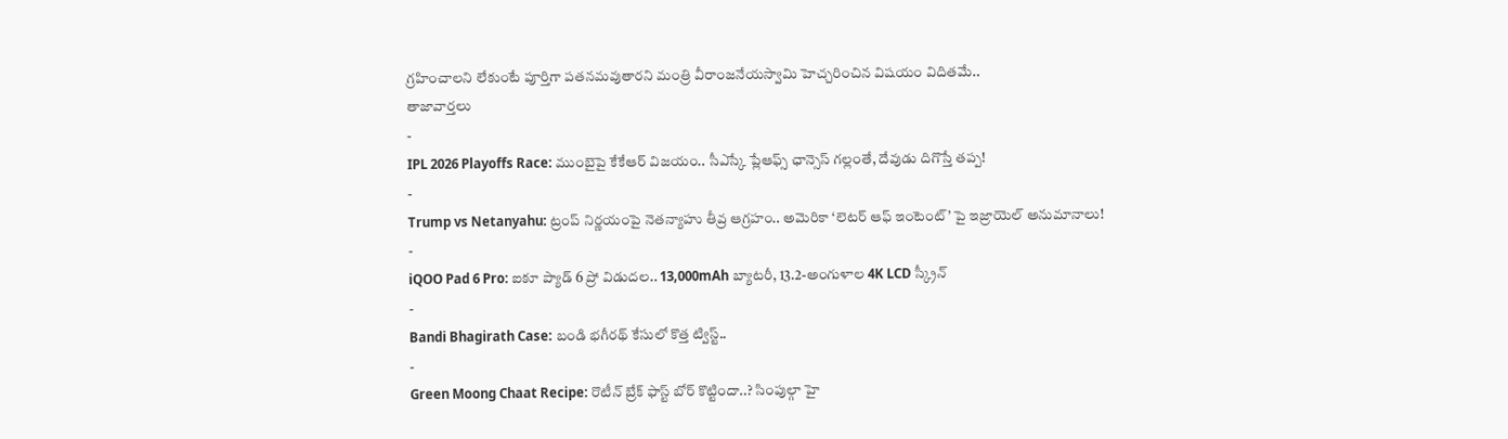గ్రహించాలని లేకుంటే పూర్తిగా పతనమవుతారని మంత్రి వీరాంజనేయస్వామి హెచ్చరించిన విషయం విదితమే..
తాజావార్తలు
-
IPL 2026 Playoffs Race: ముంబైపై కేకేఆర్ విజయం.. సీఎస్కే ప్లేఆఫ్స్ ఛాన్సెస్ గల్లంతే, దేవుడు దిగొస్తే తప్ప!
-
Trump vs Netanyahu: ట్రంప్ నిర్ణయంపై నెతన్యాహు తీవ్ర ఆగ్రహం.. అమెరికా ‘లెటర్ ఆఫ్ ఇంటెంట్’ పై ఇజ్రాయెల్ అనుమానాలు!
-
iQOO Pad 6 Pro: ఐకూ ప్యాడ్ 6 ప్రో విడుదల.. 13,000mAh బ్యాటరీ, 13.2-అంగుళాల 4K LCD స్క్రీన్
-
Bandi Bhagirath Case: బండి భగీరథ్ కేసులో కొత్త ట్విస్ట్..
-
Green Moong Chaat Recipe: రొటీన్ బ్రేక్ ఫాస్ట్ బోర్ కొట్టిందా..? సింపుల్గా హై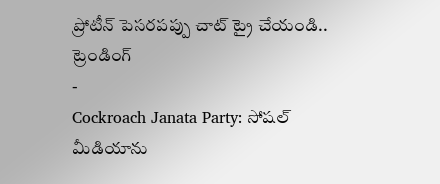ప్రోటీన్ పెసరపప్పు చాట్ ట్రై చేయండి..
ట్రెండింగ్
-
Cockroach Janata Party: సోషల్ మీడియాను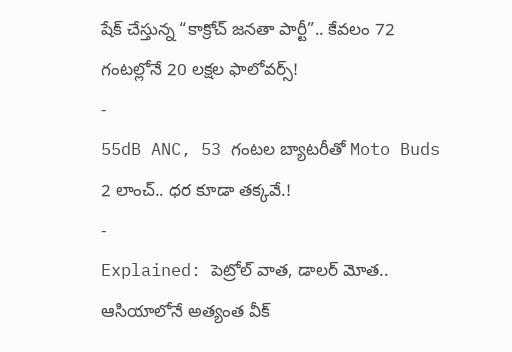షేక్ చేస్తున్న “కాక్రోచ్ జనతా పార్టీ”.. కేవలం 72 గంటల్లోనే 20 లక్షల ఫాలోవర్స్!
-
55dB ANC, 53 గంటల బ్యాటరీతో Moto Buds 2 లాంచ్.. ధర కూడా తక్కవే.!
-
Explained: పెట్రోల్ వాత, డాలర్ మోత.. ఆసియాలోనే అత్యంత వీక్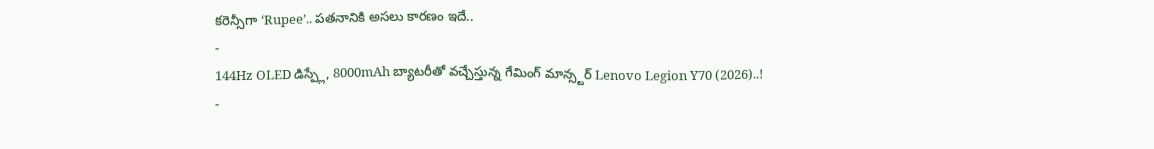కరెన్సీగా ‘Rupee’.. పతనానికి అసలు కారణం ఇదే..
-
144Hz OLED డిస్ప్లే, 8000mAh బ్యాటరీతో వచ్చేస్తున్న గేమింగ్ మాన్స్టర్ Lenovo Legion Y70 (2026)..!
-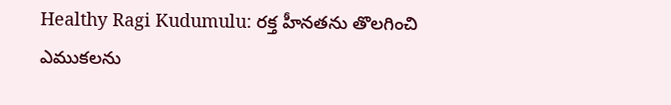Healthy Ragi Kudumulu: రక్త హీనతను తొలగించి ఎముకలను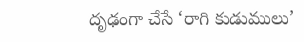దృఢంగా చేసే ‘రాగి కుడుములు’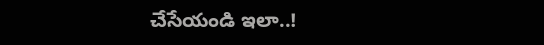చేసేయండి ఇలా..!